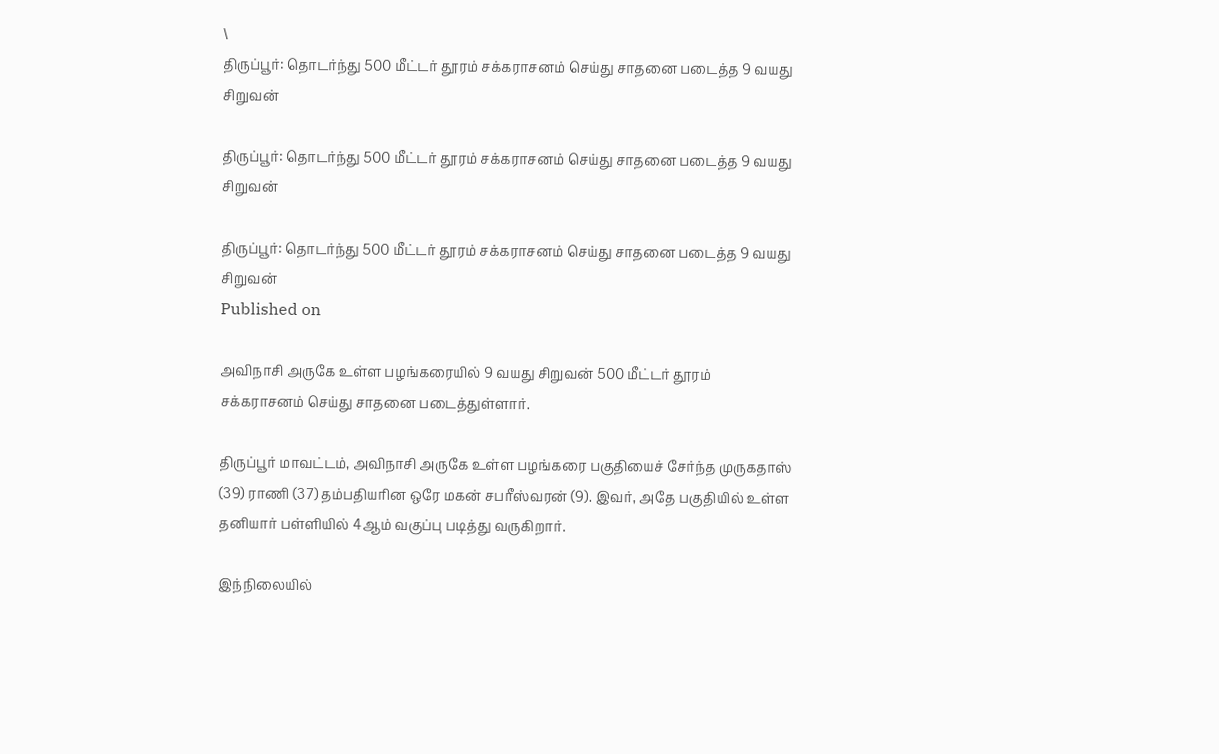\
திருப்பூர்: தொடர்ந்து 500 மீட்டர் தூரம் சக்கராசனம் செய்து சாதனை படைத்த 9 வயது சிறுவன்

திருப்பூர்: தொடர்ந்து 500 மீட்டர் தூரம் சக்கராசனம் செய்து சாதனை படைத்த 9 வயது சிறுவன்

திருப்பூர்: தொடர்ந்து 500 மீட்டர் தூரம் சக்கராசனம் செய்து சாதனை படைத்த 9 வயது சிறுவன்
Published on

அவிநாசி அருகே உள்ள பழங்கரையில் 9 வயது சிறுவன் 500 மீட்டர் தூரம் சக்கராசனம் செய்து சாதனை படைத்துள்ளார்.

திருப்பூர் மாவட்டம், அவிநாசி அருகே உள்ள பழங்கரை பகுதியைச் சேர்ந்த முருகதாஸ் (39) ராணி (37) தம்பதியரின ஒரே மகன் சபரீஸ்வரன் (9). இவர், அதே பகுதியில் உள்ள தனியார் பள்ளியில் 4ஆம் வகுப்பு படித்து வருகிறார்.

இந்நிலையில்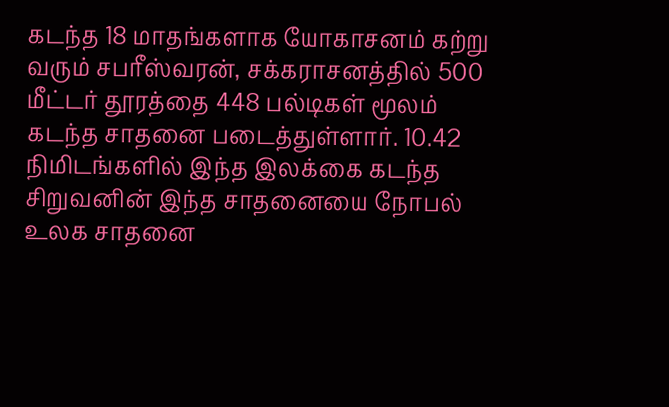கடந்த 18 மாதங்களாக யோகாசனம் கற்று வரும் சபரீஸ்வரன், சக்கராசனத்தில் 500 மீட்டர் தூரத்தை 448 பல்டிகள் மூலம் கடந்த சாதனை படைத்துள்ளார். 10.42 நிமிடங்களில் இந்த இலக்கை கடந்த சிறுவனின் இந்த சாதனையை நோபல் உலக சாதனை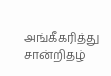அங்கீகரித்து சான்றிதழ்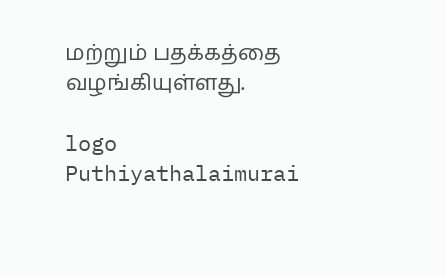மற்றும் பதக்கத்தை வழங்கியுள்ளது.

logo
Puthiyathalaimurai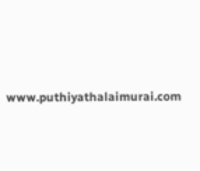www.puthiyathalaimurai.com